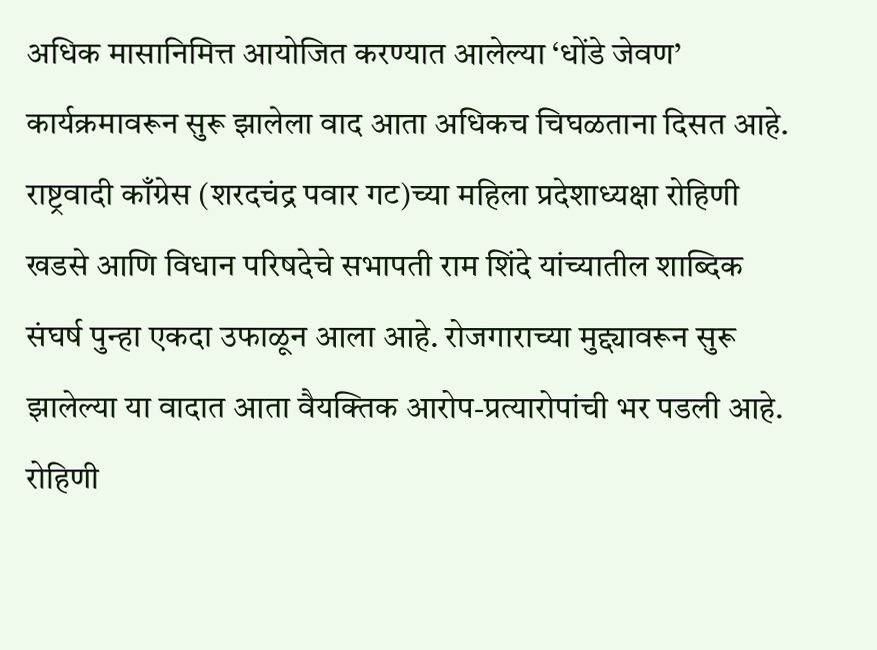अधिक मासानिमित्त आयोजित करण्यात आलेल्या ‘धोंडे जेवण’ कार्यक्रमावरून सुरू झालेला वाद आता अधिकच चिघळताना दिसत आहे. राष्ट्रवादी काँग्रेस (शरदचंद्र पवार गट)च्या महिला प्रदेशाध्यक्षा रोहिणी खडसे आणि विधान परिषदेचे सभापती राम शिंदे यांच्यातील शाब्दिक संघर्ष पुन्हा एकदा उफाळून आला आहे. रोजगाराच्या मुद्द्यावरून सुरू झालेल्या या वादात आता वैयक्तिक आरोप-प्रत्यारोपांची भर पडली आहे. रोहिणी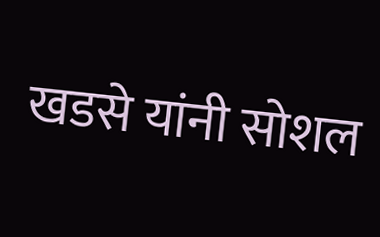खडसे यांनी सोशल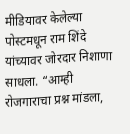मीडियावर केलेल्या पोस्टमधून राम शिंदे यांच्यावर जोरदार निशाणा साधला. “आम्ही रोजगाराचा प्रश्न मांडला,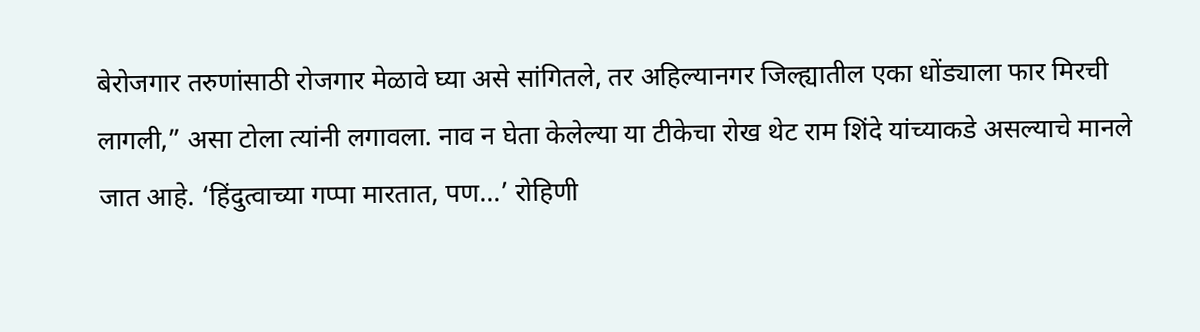बेरोजगार तरुणांसाठी रोजगार मेळावे घ्या असे सांगितले, तर अहिल्यानगर जिल्ह्यातील एका धोंड्याला फार मिरची लागली,” असा टोला त्यांनी लगावला. नाव न घेता केलेल्या या टीकेचा रोख थेट राम शिंदे यांच्याकडे असल्याचे मानले जात आहे. ‘हिंदुत्वाच्या गप्पा मारतात, पण…’ रोहिणी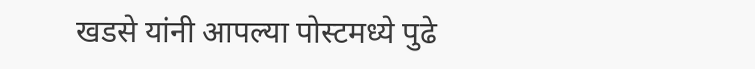खडसे यांनी आपल्या पोस्टमध्ये पुढे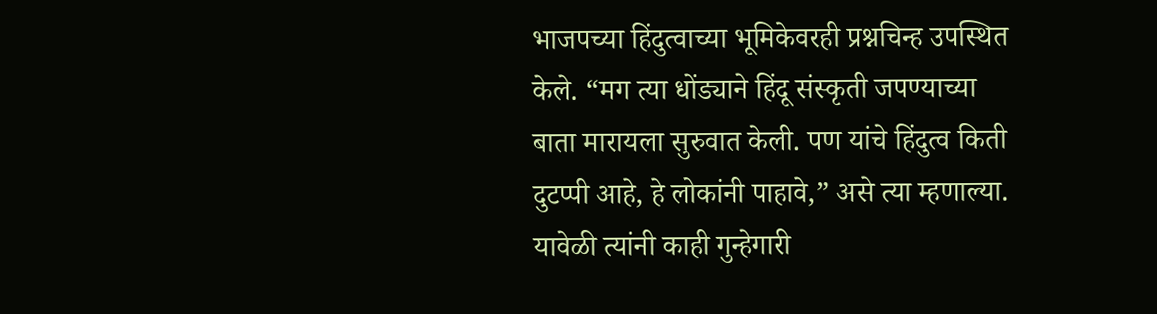भाजपच्या हिंदुत्वाच्या भूमिकेवरही प्रश्नचिन्ह उपस्थित केले. “मग त्या धोंड्याने हिंदू संस्कृती जपण्याच्या बाता मारायला सुरुवात केली. पण यांचे हिंदुत्व किती दुटप्पी आहे, हे लोकांनी पाहावे,” असे त्या म्हणाल्या. यावेळी त्यांनी काही गुन्हेगारी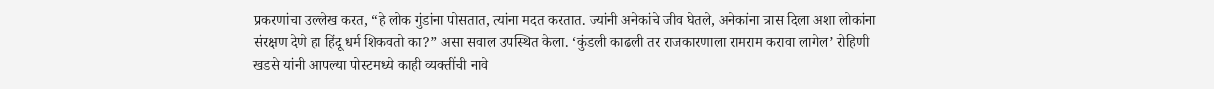प्रकरणांचा उल्लेख करत, “हे लोक गुंडांना पोसतात, त्यांना मदत करतात. ज्यांनी अनेकांचे जीव घेतले, अनेकांना त्रास दिला अशा लोकांना संरक्षण देणे हा हिंदू धर्म शिकवतो का?” असा सवाल उपस्थित केला. ‘कुंडली काढली तर राजकारणाला रामराम करावा लागेल’ रोहिणी खडसे यांनी आपल्या पोस्टमध्ये काही व्यक्तींची नावे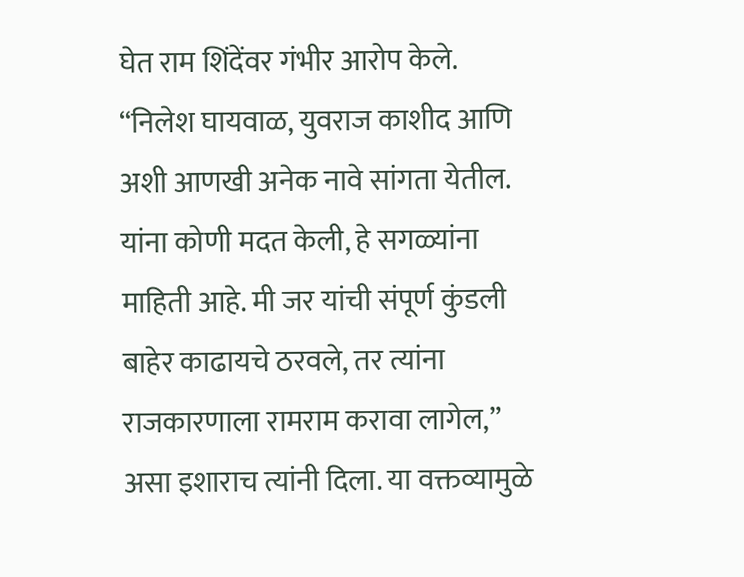घेत राम शिंदेंवर गंभीर आरोप केले. “निलेश घायवाळ, युवराज काशीद आणि अशी आणखी अनेक नावे सांगता येतील. यांना कोणी मदत केली, हे सगळ्यांना माहिती आहे. मी जर यांची संपूर्ण कुंडली बाहेर काढायचे ठरवले, तर त्यांना राजकारणाला रामराम करावा लागेल,” असा इशाराच त्यांनी दिला. या वक्तव्यामुळे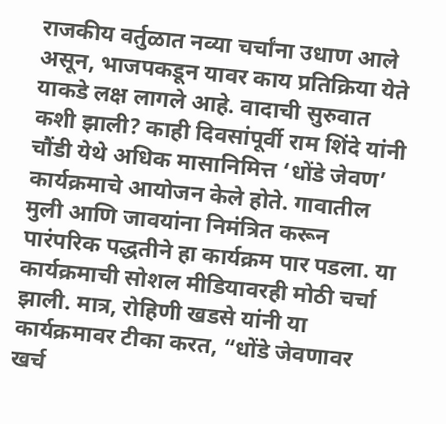राजकीय वर्तुळात नव्या चर्चांना उधाण आले असून, भाजपकडून यावर काय प्रतिक्रिया येते याकडे लक्ष लागले आहे. वादाची सुरुवात कशी झाली? काही दिवसांपूर्वी राम शिंदे यांनी चौंडी येथे अधिक मासानिमित्त ‘धोंडे जेवण’ कार्यक्रमाचे आयोजन केले होते. गावातील मुली आणि जावयांना निमंत्रित करून पारंपरिक पद्धतीने हा कार्यक्रम पार पडला. या कार्यक्रमाची सोशल मीडियावरही मोठी चर्चा झाली. मात्र, रोहिणी खडसे यांनी या कार्यक्रमावर टीका करत, “धोंडे जेवणावर खर्च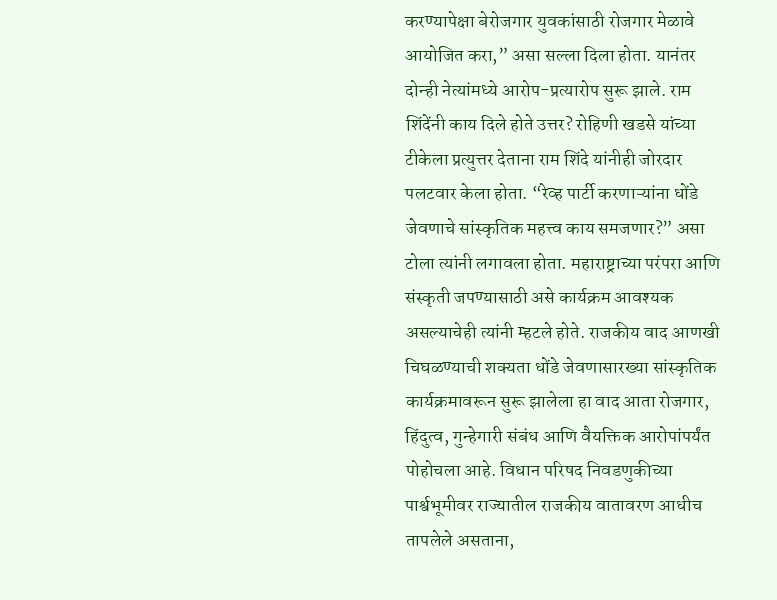करण्यापेक्षा बेरोजगार युवकांसाठी रोजगार मेळावे आयोजित करा,” असा सल्ला दिला होता. यानंतर दोन्ही नेत्यांमध्ये आरोप-प्रत्यारोप सुरू झाले. राम शिंदेंनी काय दिले होते उत्तर? रोहिणी खडसे यांच्या टीकेला प्रत्युत्तर देताना राम शिंदे यांनीही जोरदार पलटवार केला होता. “रेव्ह पार्टी करणाऱ्यांना धोंडे जेवणाचे सांस्कृतिक महत्त्व काय समजणार?” असा टोला त्यांनी लगावला होता. महाराष्ट्राच्या परंपरा आणि संस्कृती जपण्यासाठी असे कार्यक्रम आवश्यक असल्याचेही त्यांनी म्हटले होते. राजकीय वाद आणखी चिघळण्याची शक्यता धोंडे जेवणासारख्या सांस्कृतिक कार्यक्रमावरून सुरू झालेला हा वाद आता रोजगार, हिंदुत्व, गुन्हेगारी संबंध आणि वैयक्तिक आरोपांपर्यंत पोहोचला आहे. विधान परिषद निवडणुकीच्या पार्श्वभूमीवर राज्यातील राजकीय वातावरण आधीच तापलेले असताना,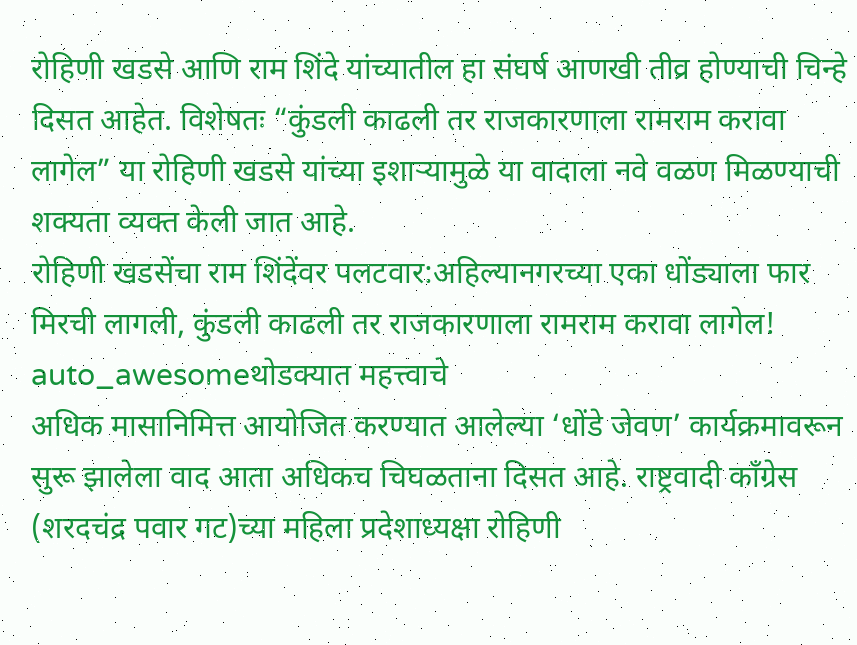रोहिणी खडसे आणि राम शिंदे यांच्यातील हा संघर्ष आणखी तीव्र होण्याची चिन्हे दिसत आहेत. विशेषतः “कुंडली काढली तर राजकारणाला रामराम करावा लागेल” या रोहिणी खडसे यांच्या इशाऱ्यामुळे या वादाला नवे वळण मिळण्याची शक्यता व्यक्त केली जात आहे.
रोहिणी खडसेंचा राम शिंदेंवर पलटवार:अहिल्यानगरच्या एका धोंड्याला फार मिरची लागली, कुंडली काढली तर राजकारणाला रामराम करावा लागेल!
auto_awesomeथोडक्यात महत्त्वाचे
अधिक मासानिमित्त आयोजित करण्यात आलेल्या ‘धोंडे जेवण’ कार्यक्रमावरून सुरू झालेला वाद आता अधिकच चिघळताना दिसत आहे. राष्ट्रवादी काँग्रेस (शरदचंद्र पवार गट)च्या महिला प्रदेशाध्यक्षा रोहिणी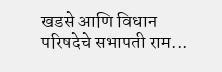खडसे आणि विधान परिषदेचे सभापती राम...